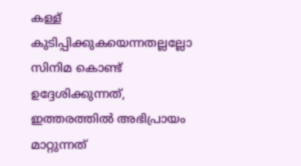കള്ള് കുടിപ്പിക്കുകയെന്നതല്ലല്ലോ സിനിമ കൊണ്ട് ഉദ്ദേശിക്കുന്നത്, ഇത്തരത്തിൽ അഭിപ്രായം മാറ്റുന്നത്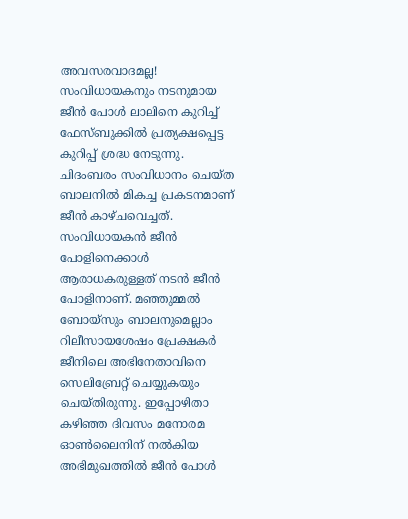അവസരവാദമല്ല!
സംവിധായകനും നടനുമായ ജീൻ പോൾ ലാലിനെ കുറിച്ച് ഫേസ്ബുക്കിൽ പ്രത്യക്ഷപ്പെട്ട കുറിപ്പ് ശ്രദ്ധ നേടുന്നു. ചിദംബരം സംവിധാനം ചെയ്ത ബാലനിൽ മികച്ച പ്രകടനമാണ് ജീൻ കാഴ്ചവെച്ചത്. സംവിധായകൻ ജീൻ പോളിനെക്കാൾ ആരാധകരുള്ളത് നടൻ ജീൻ പോളിനാണ്. മഞ്ഞുമ്മൽ ബോയ്സും ബാലനുമെല്ലാം റിലീസായശേഷം പ്രേക്ഷകർ ജീനിലെ അഭിനേതാവിനെ സെലിബ്രേറ്റ് ചെയ്യുകയും ചെയ്തിരുന്നു. ഇപ്പോഴിതാ കഴിഞ്ഞ ദിവസം മനോരമ ഓൺലൈനിന് നൽകിയ അഭിമുഖത്തിൽ ജീൻ പോൾ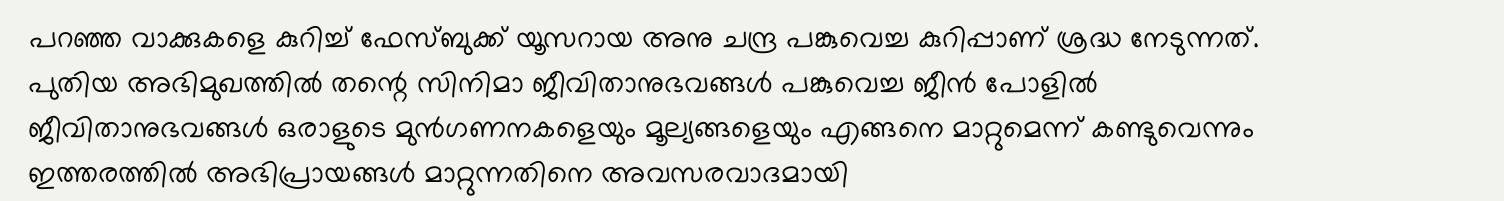പറഞ്ഞ വാക്കുകളെ കുറിച്ച് ഫേസ്ബുക്ക് യൂസറായ അനു ചന്ദ്ര പങ്കുവെച്ച കുറിപ്പാണ് ശ്രദ്ധ നേടുന്നത്.
പുതിയ അഭിമുഖത്തിൽ തന്റെ സിനിമാ ജീവിതാനുഭവങ്ങൾ പങ്കുവെച്ച ജീൻ പോളിൽ ജീവിതാനുഭവങ്ങൾ ഒരാളുടെ മുൻഗണനകളെയും മൂല്യങ്ങളെയും എങ്ങനെ മാറ്റുമെന്ന് കണ്ടുവെന്നും ഇത്തരത്തിൽ അഭിപ്രായങ്ങൾ മാറ്റുന്നതിനെ അവസരവാദമായി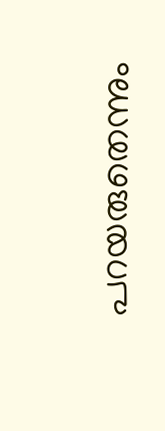പറയരുതെന്നും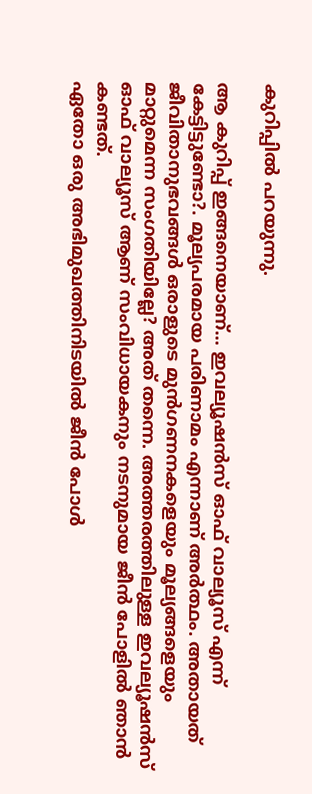കുറിപ്പിൽ പറയുന്നു.

ആ കുറിപ്പ് ഇങ്ങനെയാണ്... ഇവല്യൂഷൻസ് ഓഫ് വാല്യൂസ് എന്ന് കേട്ടിട്ടുണ്ടോ?. മൂല്യപരമായ പരിണാമം എന്നാണ് അർത്ഥം. അതായത് ജീവിതാനുഭവങ്ങൾ ഒരാളുടെ മുൻഗണനകളെയും മൂല്യങ്ങളെയും മാറ്റുമെന്ന സംഗതിയില്ലേ? അത് തന്നെ. അത്തരത്തിലുള്ള ഇവല്യൂഷൻസ് ഓഫ് വാല്യൂസ് ആണ് സംവിധായകനും നടനുമായ ജീൻ പോളിൽ ഞാൻ കണ്ടത്.
ഏതോ ഒരു അഭിമുഖത്തിനിടയിൽ ജീൻ പോൾ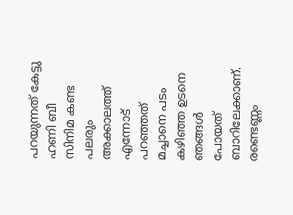പറയുന്നത് കേട്ടു ഹണി ബീ സിനിമ കണ്ട പലരും അക്കാലത്ത് എന്നോട് പറഞ്ഞത് മച്ചാനെ പടം കഴിഞ്ഞ ഉടനെ ഞങ്ങൾ പോയത് ബാറിലേക്കാണ്. രണ്ടെണ്ണം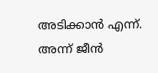അടിക്കാൻ എന്ന്. അന്ന് ജീൻ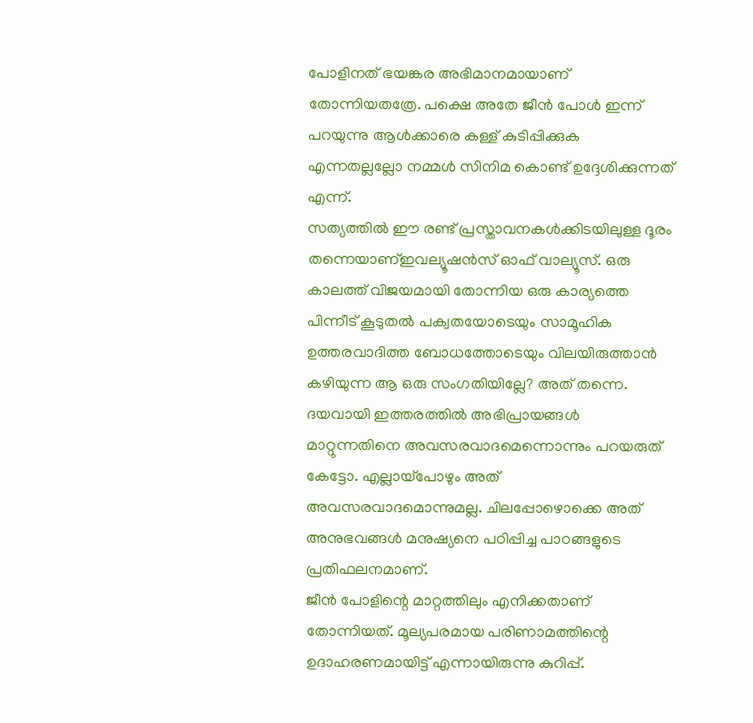പോളിനത് ഭയങ്കര അഭിമാനമായാണ് തോന്നിയതത്രേ. പക്ഷെ അതേ ജീൻ പോൾ ഇന്ന് പറയുന്നു ആൾക്കാരെ കള്ള് കുടിപ്പിക്കുക എന്നതല്ലല്ലോ നമ്മൾ സിനിമ കൊണ്ട് ഉദ്ദേശിക്കുന്നത് എന്ന്.
സത്യത്തിൽ ഈ രണ്ട് പ്രസ്താവനകൾക്കിടയിലുള്ള ദൂരം തന്നെയാണ്ഇവല്യൂഷൻസ് ഓഫ് വാല്യൂസ്. ഒരു കാലത്ത് വിജയമായി തോന്നിയ ഒരു കാര്യത്തെ പിന്നീട് കൂടുതൽ പക്വതയോടെയും സാമൂഹിക ഉത്തരവാദിത്ത ബോധത്തോടെയും വിലയിരുത്താൻ കഴിയുന്ന ആ ഒരു സംഗതിയില്ലേ? അത് തന്നെ. ദയവായി ഇത്തരത്തിൽ അഭിപ്രായങ്ങൾ മാറ്റുന്നതിനെ അവസരവാദമെന്നൊന്നും പറയരുത് കേട്ടോ. എല്ലായ്പോഴും അത് അവസരവാദമൊന്നുമല്ല. ചിലപ്പോഴൊക്കെ അത് അനുഭവങ്ങൾ മനുഷ്യനെ പഠിപ്പിച്ച പാഠങ്ങളുടെ പ്രതിഫലനമാണ്.
ജീൻ പോളിന്റെ മാറ്റത്തിലും എനിക്കതാണ് തോന്നിയത്. മൂല്യപരമായ പരിണാമത്തിന്റെ ഉദാഹരണമായിട്ട് എന്നായിരുന്നു കുറിപ്പ്.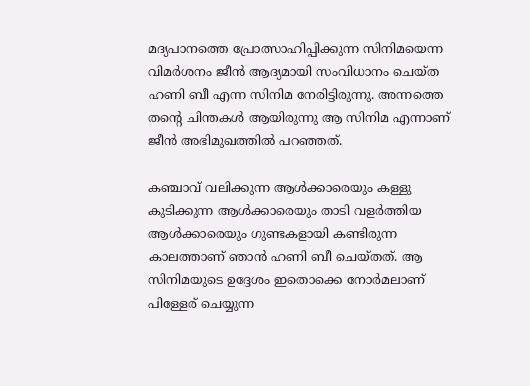മദ്യപാനത്തെ പ്രോത്സാഹിപ്പിക്കുന്ന സിനിമയെന്ന വിമർശനം ജീൻ ആദ്യമായി സംവിധാനം ചെയ്ത ഹണി ബീ എന്ന സിനിമ നേരിട്ടിരുന്നു. അന്നത്തെ തന്റെ ചിന്തകൾ ആയിരുന്നു ആ സിനിമ എന്നാണ് ജീൻ അഭിമുഖത്തിൽ പറഞ്ഞത്.

കഞ്ചാവ് വലിക്കുന്ന ആൾക്കാരെയും കള്ളു കുടിക്കുന്ന ആൾക്കാരെയും താടി വളർത്തിയ ആൾക്കാരെയും ഗുണ്ടകളായി കണ്ടിരുന്ന കാലത്താണ് ഞാൻ ഹണി ബീ ചെയ്തത്. ആ സിനിമയുടെ ഉദ്ദേശം ഇതൊക്കെ നോർമലാണ് പിള്ളേര് ചെയ്യുന്ന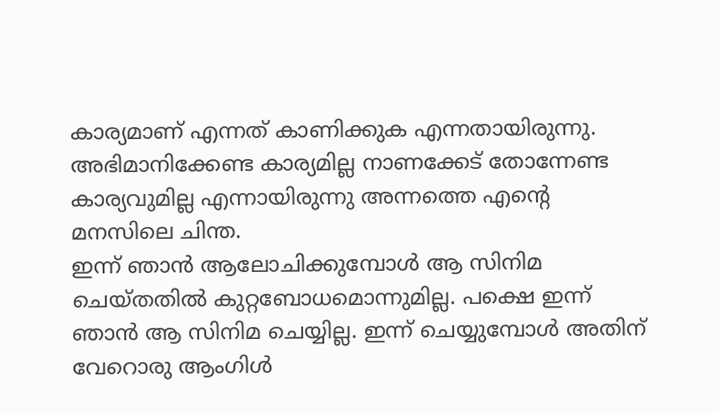കാര്യമാണ് എന്നത് കാണിക്കുക എന്നതായിരുന്നു. അഭിമാനിക്കേണ്ട കാര്യമില്ല നാണക്കേട് തോന്നേണ്ട കാര്യവുമില്ല എന്നായിരുന്നു അന്നത്തെ എന്റെ മനസിലെ ചിന്ത.
ഇന്ന് ഞാൻ ആലോചിക്കുമ്പോൾ ആ സിനിമ ചെയ്തതിൽ കുറ്റബോധമൊന്നുമില്ല. പക്ഷെ ഇന്ന് ഞാൻ ആ സിനിമ ചെയ്യില്ല. ഇന്ന് ചെയ്യുമ്പോൾ അതിന് വേറൊരു ആംഗിൾ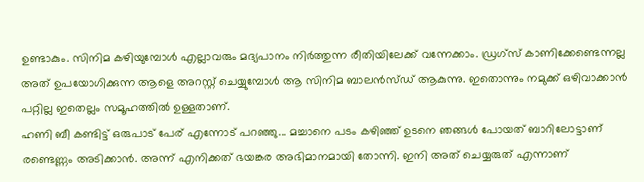ഉണ്ടാകും. സിനിമ കഴിയുമ്പോൾ എല്ലാവരും മദ്യപാനം നിർത്തുന്ന രീതിയിലേക്ക് വന്നേക്കാം. ഡ്രഗ്സ് കാണിക്കേണ്ടെന്നല്ല അത് ഉപയോഗിക്കുന്ന ആളെ അറസ്റ്റ് ചെയ്യുമ്പോൾ ആ സിനിമ ബാലൻസ്ഡ് ആകുന്നു. ഇതൊന്നും നമുക്ക് ഒഴിവാക്കാൻ പറ്റില്ല ഇതെല്ലം സമൂഹത്തിൽ ഉള്ളതാണ്.
ഹണി ബീ കണ്ടിട്ട് ഒരുപാട് പേര് എന്നോട് പറഞ്ഞു... മച്ചാനെ പടം കഴിഞ്ഞ് ഉടനെ ഞങ്ങൾ പോയത് ബാറിലോട്ടാണ് രണ്ടെണ്ണം അടിക്കാൻ. അന്ന് എനിക്കത് ഭയങ്കര അഭിമാനമായി തോന്നി. ഇനി അത് ചെയ്യരുത് എന്നാണ്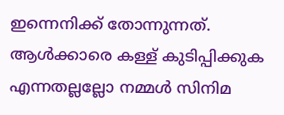ഇന്നെനിക്ക് തോന്നുന്നത്. ആൾക്കാരെ കള്ള് കുടിപ്പിക്കുക എന്നതല്ലല്ലോ നമ്മൾ സിനിമ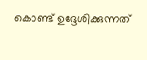കൊണ്ട് ഉദ്ദേശിക്കുന്നത്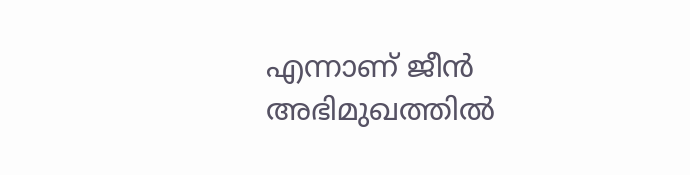എന്നാണ് ജീൻ അഭിമുഖത്തിൽ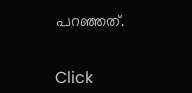പറഞ്ഞത്.


Click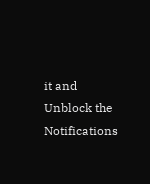it and Unblock the Notifications